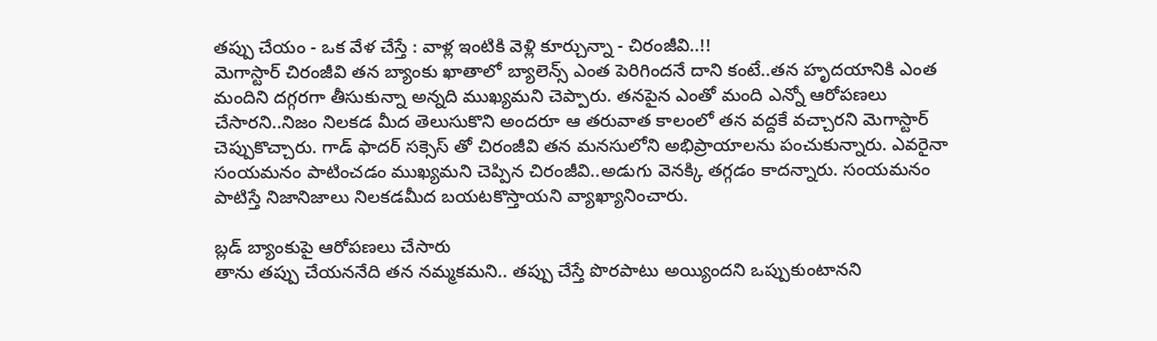తప్పు చేయం - ఒక వేళ చేస్తే : వాళ్ల ఇంటికి వెళ్లి కూర్చున్నా - చిరంజీవి..!!
మెగాస్టార్ చిరంజీవి తన బ్యాంకు ఖాతాలో బ్యాలెన్స్ ఎంత పెరిగిందనే దాని కంటే..తన హృదయానికి ఎంత మందిని దగ్గరగా తీసుకున్నా అన్నది ముఖ్యమని చెప్పారు. తనపైన ఎంతో మంది ఎన్నో ఆరోపణలు చేసారని..నిజం నిలకడ మీద తెలుసుకొని అందరూ ఆ తరువాత కాలంలో తన వద్దకే వచ్చారని మెగాస్టార్ చెప్పుకొచ్చారు. గాడ్ ఫాదర్ సక్సెస్ తో చిరంజీవి తన మనసులోని అభిప్రాయాలను పంచుకున్నారు. ఎవరైనా సంయమనం పాటించడం ముఖ్యమని చెప్పిన చిరంజీవి..అడుగు వెనక్కి తగ్గడం కాదన్నారు. సంయమనం పాటిస్తే నిజానిజాలు నిలకడమీద బయటకొస్తాయని వ్యాఖ్యానించారు.

బ్లడ్ బ్యాంకుపై ఆరోపణలు చేసారు
తాను తప్పు చేయననేది తన నమ్మకమని.. తప్పు చేస్తే పొరపాటు అయ్యిందని ఒప్పుకుంటానని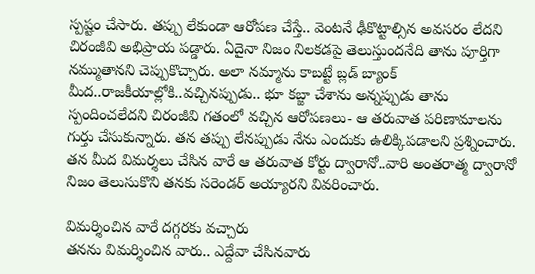స్పష్టం చేసారు. తప్పు లేకుండా ఆరోపణ చేస్తే.. వెంటనే ఢీకొట్టాల్సిన అవసరం లేదని చిరంజీవి అభిప్రాయ పడ్డారు. ఏదైనా నిజం నిలకడపై తెలుస్తుందనేది తాను పూర్తిగా నమ్ముతానని చెప్పుకొచ్చారు. అలా నమ్మాను కాబట్టే బ్లడ్ బ్యాంక్ మీద..రాజకీయాల్లోకి..వచ్చినప్పుడు.. భూ కబ్జా చేశాను అన్నప్పుడు తాను స్పందించలేదని చిరంజీవి గతంలో వచ్చిన ఆరోపణలు- ఆ తరువాత పరిణామాలను గుర్తు చేసుకున్నారు. తన తప్పు లేనప్పుడు నేను ఎందుకు ఉలిక్కిపడాలని ప్రశ్నించారు. తన మీద విమర్శలు చేసిన వారే ఆ తరువాత కోర్టు ద్వారానో..వారి అంతరాత్మ ద్వారానో నిజం తెలుసుకొని తనకు సరెండర్ అయ్యారని వివరించారు.

విమర్శించిన వారే దగ్గరకు వచ్చారు
తనను విమర్శించిన వారు.. ఎద్దేవా చేసినవారు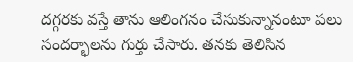దగ్గరకు వస్తే తాను ఆలింగనం చేసుకున్నానంటూ పలు సందర్భాలను గుర్తు చేసారు. తనకు తెలిసిన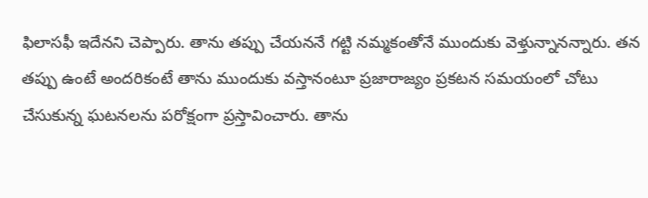ఫిలాసఫీ ఇదేనని చెప్పారు. తాను తప్పు చేయననే గట్టి నమ్మకంతోనే ముందుకు వెళ్తున్నానన్నారు. తన తప్పు ఉంటే అందరికంటే తాను ముందుకు వస్తానంటూ ప్రజారాజ్యం ప్రకటన సమయంలో చోటు చేసుకున్న ఘటనలను పరోక్షంగా ప్రస్తావించారు. తాను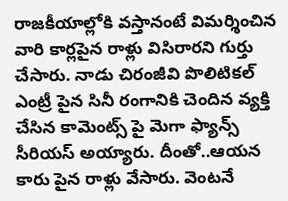రాజకీయాల్లోకి వస్తానంటే విమర్శించిన వారి కార్లపైన రాళ్లు విసిరారని గుర్తు చేసారు. నాడు చిరంజీవి పొలిటికల్ ఎంట్రీ పైన సినీ రంగానికి చెందిన వ్యక్తి చేసిన కామెంట్స్ పై మెగా ఫ్యాన్స్ సీరియస్ అయ్యారు. దీంతో..ఆయన కారు పైన రాళ్లు వేసారు. వెంటనే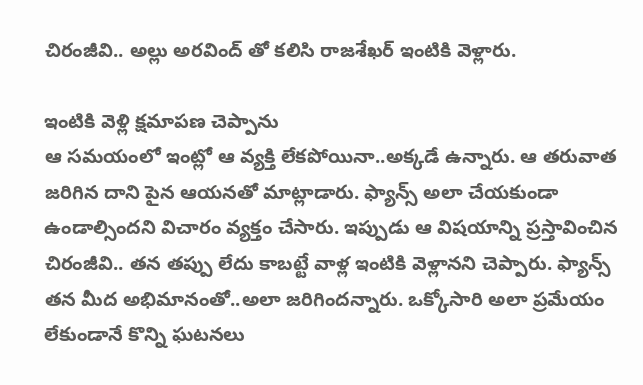చిరంజీవి.. అల్లు అరవింద్ తో కలిసి రాజశేఖర్ ఇంటికి వెళ్లారు.

ఇంటికి వెళ్లి క్షమాపణ చెప్పాను
ఆ సమయంలో ఇంట్లో ఆ వ్యక్తి లేకపోయినా..అక్కడే ఉన్నారు. ఆ తరువాత జరిగిన దాని పైన ఆయనతో మాట్లాడారు. ఫ్యాన్స్ అలా చేయకుండా ఉండాల్సిందని విచారం వ్యక్తం చేసారు. ఇప్పుడు ఆ విషయాన్ని ప్రస్తావించిన చిరంజీవి.. తన తప్పు లేదు కాబట్టే వాళ్ల ఇంటికి వెళ్లానని చెప్పారు. ఫ్యాన్స్ తన మీద అభిమానంతో..అలా జరిగిందన్నారు. ఒక్కోసారి అలా ప్రమేయం లేకుండానే కొన్ని ఘటనలు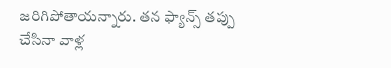జరిగిపోతాయన్నారు. తన ఫ్యాన్స్ తప్పు చేసినా వాళ్ల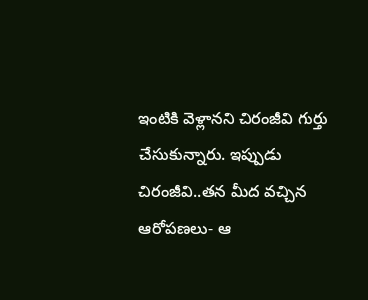ఇంటికి వెళ్లానని చిరంజీవి గుర్తు చేసుకున్నారు. ఇప్పుడు చిరంజీవి..తన మీద వచ్చిన ఆరోపణలు- ఆ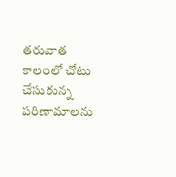తరువాత కాలంలో చోటు చేసుకున్న పరిణామాలను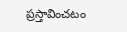ప్రస్తావించటం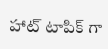హాట్ టాపిక్ గా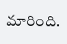మారింది.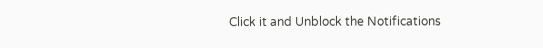Click it and Unblock the Notifications